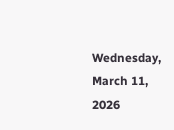Wednesday, March 11, 2026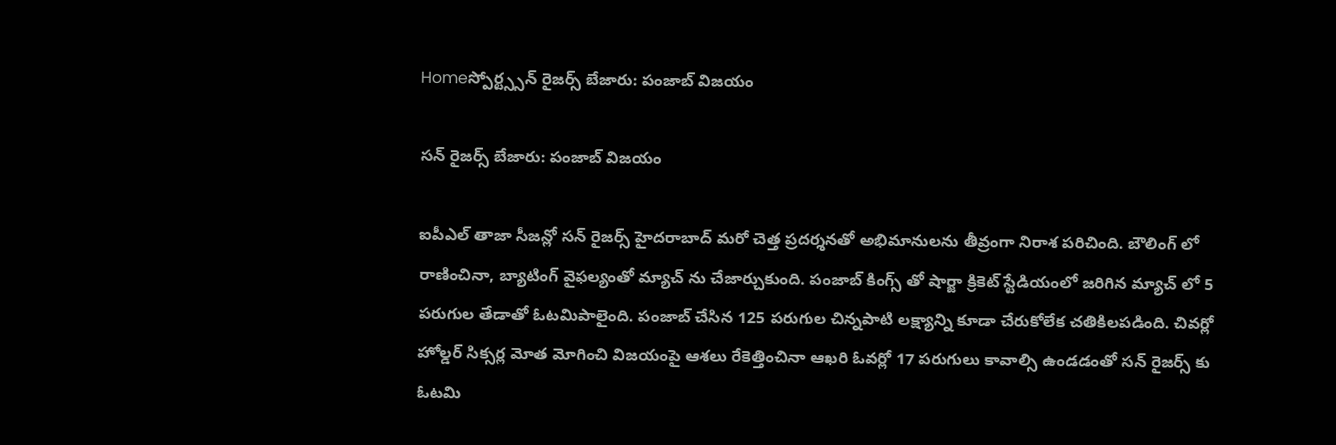Homeస్పోర్ట్స్సన్ రైజర్స్ బేజారు: పంజాబ్ విజయం

సన్ రైజర్స్ బేజారు: పంజాబ్ విజయం

ఐపీఎల్ తాజా సీజన్లో సన్ రైజర్స్ హైదరాబాద్ మరో చెత్త ప్రదర్శనతో అభిమానులను తీవ్రంగా నిరాశ పరిచింది. బౌలింగ్ లో రాణించినా, బ్యాటింగ్ వైఫల్యంతో మ్యాచ్ ను చేజార్చుకుంది. పంజాబ్ కింగ్స్ తో షార్జా క్రికెట్ స్టేడియంలో జరిగిన మ్యాచ్ లో 5 పరుగుల తేడాతో ఓటమిపాలైంది. పంజాబ్ చేసిన 125 పరుగుల చిన్నపాటి లక్ష్యాన్ని కూడా చేరుకోలేక చతికిలపడింది. చివర్లో హోల్డర్ సిక్సర్ల మోత మోగించి విజయంపై ఆశలు రేకెత్తించినా ఆఖరి ఓవర్లో 17 పరుగులు కావాల్సి ఉండడంతో సన్ రైజర్స్ కు ఓటమి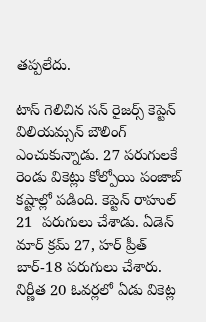తప్పలేదు.

టాస్ గెలిచిన సన్ రైజర్స్ కెప్టెన్ విలియమ్సన్ బౌలింగ్ ఎంచుకున్నాడు. 27 పరుగులకే రెండు వికెట్లు కోల్పోయి పంజాబ్ కష్టాల్లో పడింది. కెప్టెన్ రాహుల్ 21  పరుగులు చేశాడు. ఏడెన్ మార్ క్రమ్ 27, హర్ ప్రీత్ బార్-18 పరుగులు చేశారు. నిర్ణీత 20 ఓవర్లలో ఏడు వికెట్ల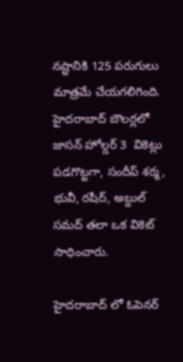నష్టానికి 125 పరుగులు మాత్రమే చేయగలిగింది. హైదరాబాద్ బౌలర్లలో జాసన్ హోల్డర్ 3  వికెట్లు పడగొట్టగా, సందీప్ శర్మ, భువీ, రషీద్, అబ్దుల్ సమద్ తలా ఒక వికెట్ సాధించారు.

హైదరాబాద్ లో ఓపెనర్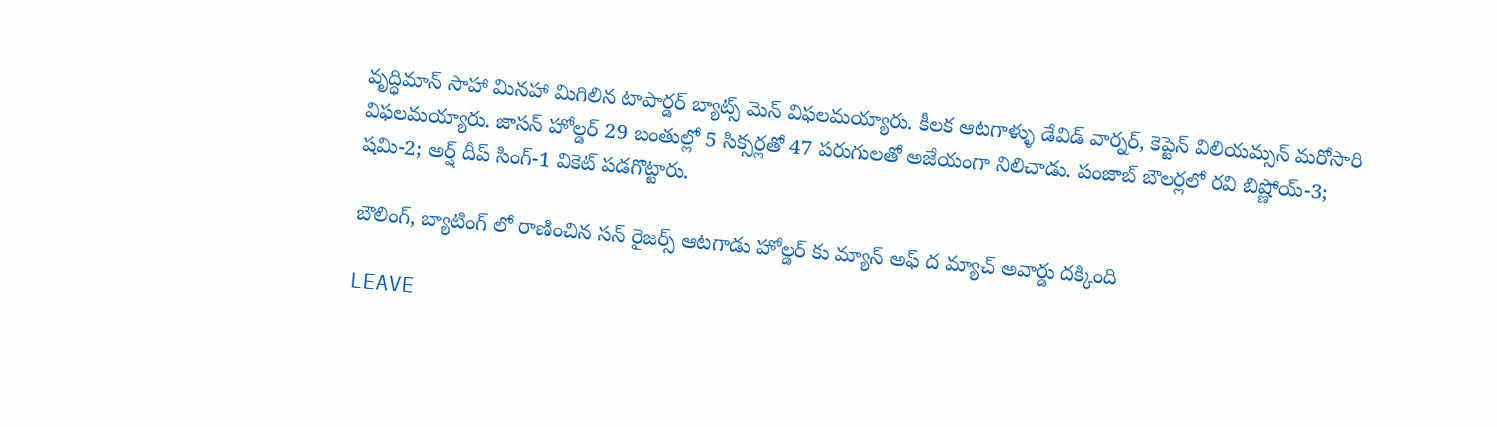వృద్ధిమాన్ సాహా మినహా మిగిలిన టాపార్డర్ బ్యాట్స్ మెన్ విఫలమయ్యారు. కీలక ఆటగాళ్ళు డేవిడ్ వార్నర్, కెప్టెన్ విలియమ్సన్ మరోసారి విఫలమయ్యారు. జాసన్ హోల్డర్ 29 బంతుల్లో 5 సిక్సర్లతో 47 పరుగులతో అజేయంగా నిలిచాడు. పంజాబ్ బౌలర్లలో రవి బిష్ణోయ్-3; షమి-2; అర్ష్ దీప్ సింగ్-1 వికెట్ పడగొట్టారు.

బౌలింగ్, బ్యాటింగ్ లో రాణించిన సన్ రైజర్స్ ఆటగాడు హోల్డర్ కు మ్యాన్ అఫ్ ద మ్యాచ్ అవార్డు దక్కింది

LEAVE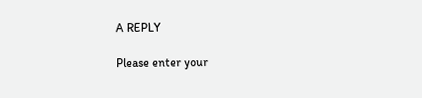A REPLY

Please enter your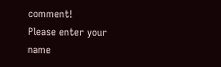comment!
Please enter your name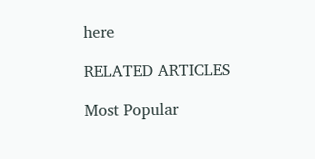here

RELATED ARTICLES

Most Popular